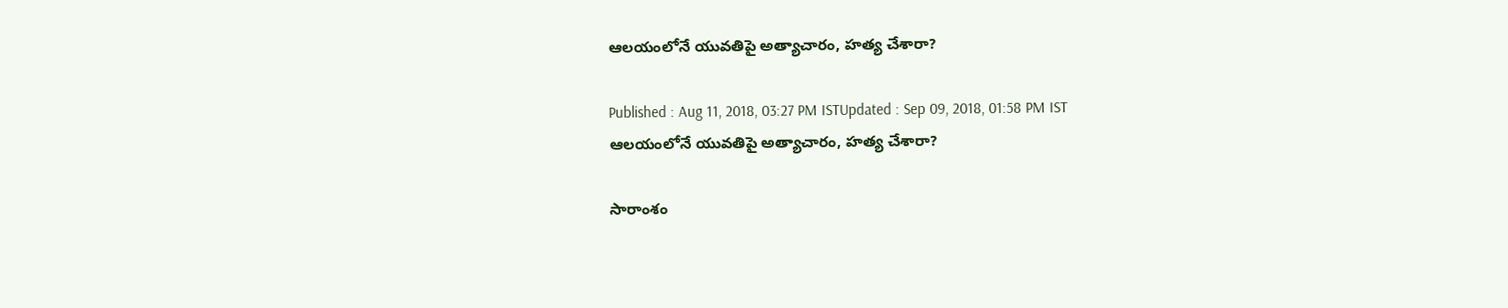ఆలయంలోనే యువతిపై అత్యాచారం, హత్య చేశారా?

Published : Aug 11, 2018, 03:27 PM ISTUpdated : Sep 09, 2018, 01:58 PM IST
ఆలయంలోనే యువతిపై అత్యాచారం, హత్య చేశారా?

సారాంశం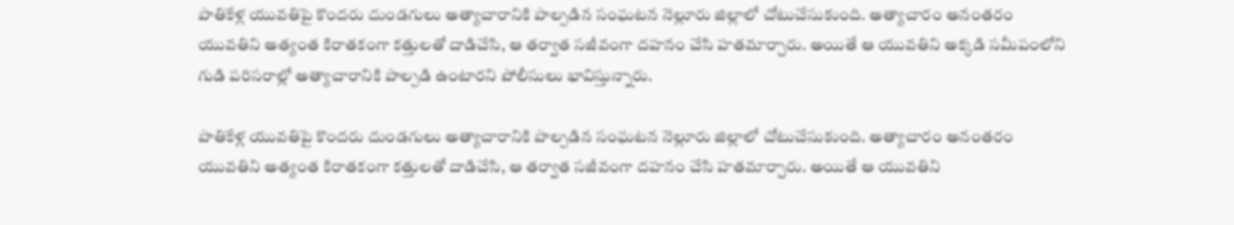పాతికేళ్ల యువతిపై కొందరు దుండగులు అత్యాచారానికి పాల్పడిన సంఘటన నెల్లూరు జిల్లాలో చోటుచేసుకుంది. అత్యాచారం అనంతరం యువతిని అత్యంత కిరాతకంగా కత్తులతో దాడిచేసి, ఆ తర్వాత సజీవంగా దహనం చేసి హతమార్చారు. అయితే ఆ యువతిని అక్కడి సమీపంలోని గుడి పరిసరాల్లో అత్యాచారానికి పాల్పడి ఉంటారని పోలీసులు భావిస్తున్నారు.

పాతికేళ్ల యువతిపై కొందరు దుండగులు అత్యాచారానికి పాల్పడిన సంఘటన నెల్లూరు జిల్లాలో చోటుచేసుకుంది. అత్యాచారం అనంతరం యువతిని అత్యంత కిరాతకంగా కత్తులతో దాడిచేసి, ఆ తర్వాత సజీవంగా దహనం చేసి హతమార్చారు. అయితే ఆ యువతిని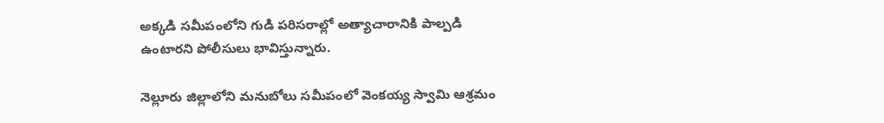అక్కడి సమీపంలోని గుడి పరిసరాల్లో అత్యాచారానికి పాల్పడి ఉంటారని పోలీసులు భావిస్తున్నారు.

నెల్లూరు జిల్లాలోని మనుబోలు సమీపంలో వెంకయ్య స్వామి ఆశ్రమం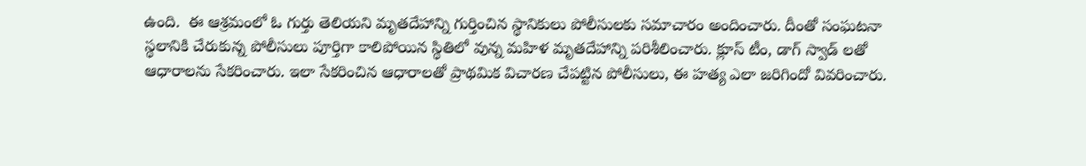ఉంది.  ఈ ఆశ్రమంలో ఓ గుర్తు తెలియని మృతదేహాన్ని గుర్తించిన స్థానికులు పోలీసులకు సమాచారం అందించారు. దీంతో సంఘటనా స్థలానికి చేరుకున్న పోలీసులు పూర్తిగా కాలిపోయిన స్థితిలో వున్న మహిళ మృతదేహాన్ని పరిశీలించారు. క్లూస్ టీం, డాగ్ స్వాడ్ లతో ఆధారాలను సేకరించారు. ఇలా సేకరించిన ఆధారాలతో ప్రాథమిక విచారణ చేపట్టిన పోలీసులు, ఈ హత్య ఎలా జరిగిందో వివరించారు.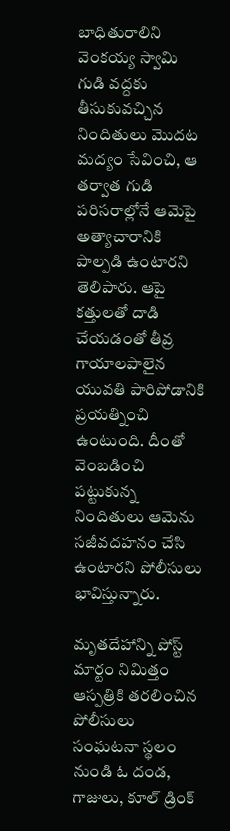బాధితురాలిని వెంకయ్య స్వామి గుడి వద్దకు తీసుకువచ్చిన నిందితులు మొదట మద్యం సేవించి, ఆ తర్వాత గుడి పరిసరాల్లోనే ఆమెపై అత్యాచారానికి పాల్పడి ఉంటారని తెలిపారు. ఆపై కత్తులతో దాడి చేయడంతో తీవ్ర గాయాలపాలైన యువతి పారిపోడానికి ప్రయత్నించి ఉంటుంది. దీంతో వెంబడించి పట్టుకున్న నిందితులు ఆమెను సజీవదహనం చేసి ఉంటారని పోలీసులు భావిస్తున్నారు.

మృతదేహాన్ని పోస్ట్ మార్టం నిమిత్తం ఆస్పత్రికి తరలించిన పోలీసులు సంఘటనా స్థలం నుండి ఓ దండ, గాజులు, కూల్‌ డ్రింక్‌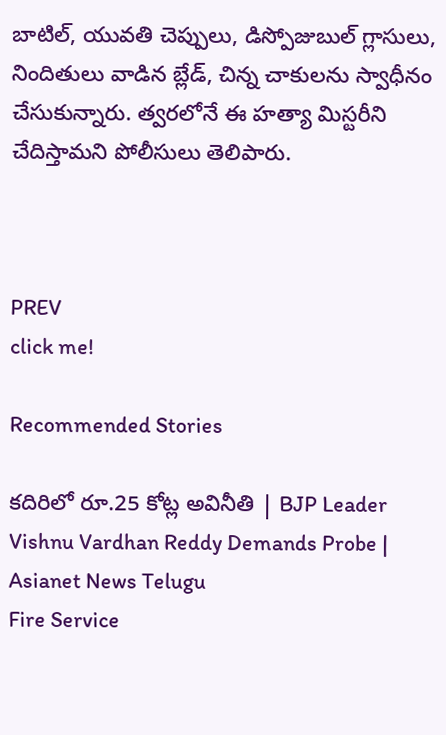బాటిల్‌, యువతి చెప్పులు, డిస్పోజుబుల్‌ గ్లాసులు, నిందితులు వాడిన బ్లేడ్‌, చిన్న చాకులను స్వాధీనం చేసుకున్నారు. త్వరలోనే ఈ హత్యా మిస్టరీని చేదిస్తామని పోలీసులు తెలిపారు.



PREV
click me!

Recommended Stories

కదిరిలో రూ.25 కోట్ల అవినీతి | BJP Leader Vishnu Vardhan Reddy Demands Probe | Asianet News Telugu
Fire Service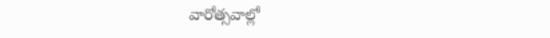వారోత్సవాల్లో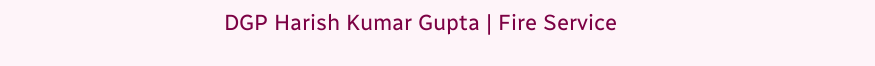DGP Harish Kumar Gupta | Fire Service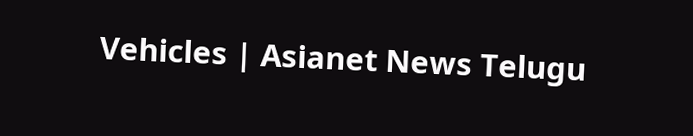Vehicles | Asianet News Telugu